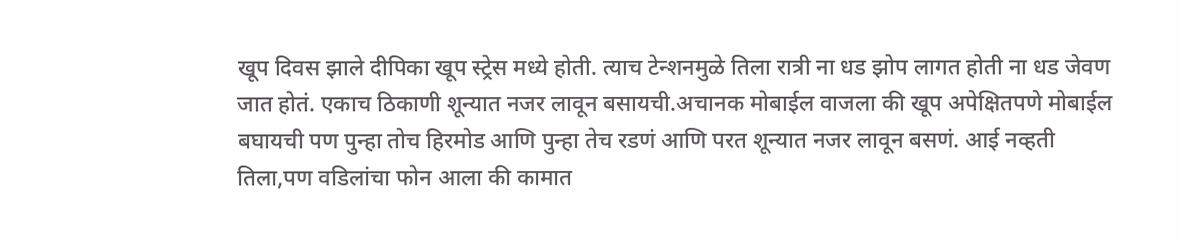खूप दिवस झाले दीपिका खूप स्ट्रेस मध्ये होती. त्याच टेन्शनमुळे तिला रात्री ना धड झोप लागत होती ना धड जेवण जात होतं. एकाच ठिकाणी शून्यात नजर लावून बसायची.अचानक मोबाईल वाजला की खूप अपेक्षितपणे मोबाईल बघायची पण पुन्हा तोच हिरमोड आणि पुन्हा तेच रडणं आणि परत शून्यात नजर लावून बसणं. आई नव्हती तिला,पण वडिलांचा फोन आला की कामात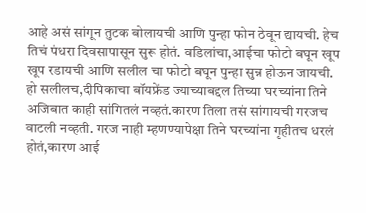आहे असं सांगून तुटक बोलायची आणि पुन्हा फोन ठेवून द्यायची. हेच तिचं पंधरा दिवसापासून सुरू होतं. वडिलांचा,आईचा फोटो बघून खूप खूप रडायची आणि सलील चा फोटो बघून पुन्हा सुन्न होऊन जायची.
हो सलीलच,दीपिकाचा बॉयफ्रेंड ज्याच्याबद्दल तिच्या घरच्यांना तिने अजिबात काही सांगितलं नव्हतं.कारण तिला तसं सांगायची गरजच वाटली नव्हती. गरज नाही म्हणण्यापेक्षा तिने घरच्यांना गृहीतच धरलं होतं,कारण आई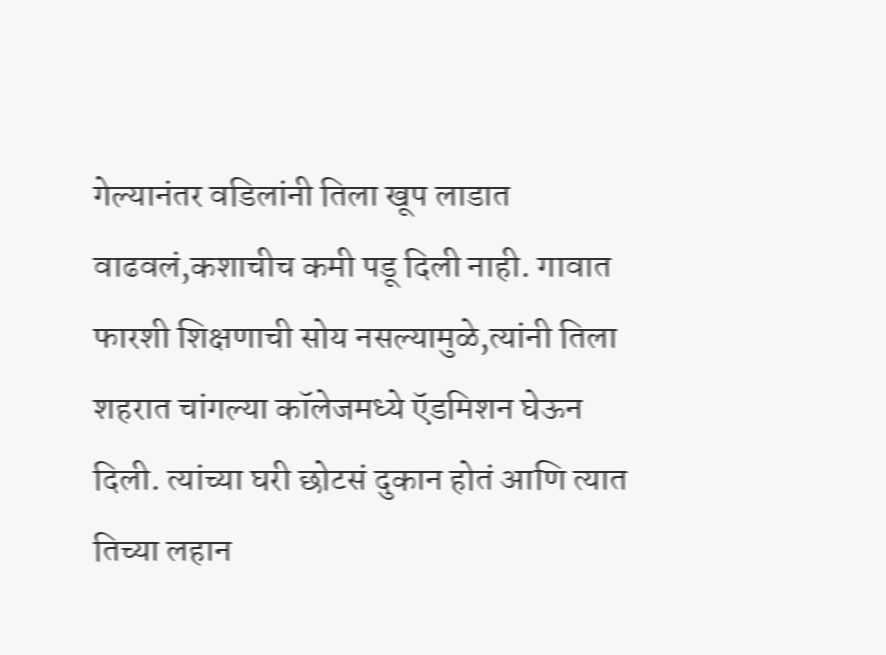गेल्यानंतर वडिलांनी तिला खूप लाडात वाढवलं,कशाचीच कमी पडू दिली नाही. गावात फारशी शिक्षणाची सोय नसल्यामुळे,त्यांनी तिला शहरात चांगल्या कॉलेजमध्ये ऍडमिशन घेऊन दिली. त्यांच्या घरी छोटसं दुकान होतं आणि त्यात तिच्या लहान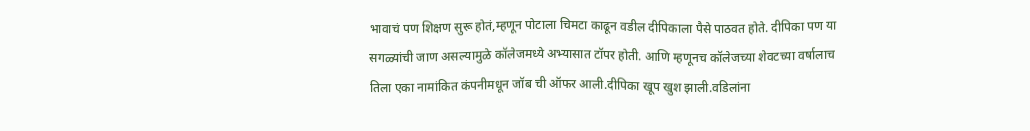भावाचं पण शिक्षण सुरू होतं,म्हणून पोटाला चिमटा काढून वडील दीपिकाला पैसे पाठवत होते. दीपिका पण या सगळ्यांची जाण असल्यामुळे कॉलेजमध्ये अभ्यासात टॉपर होती. आणि म्हणूनच कॉलेजच्या शेवटच्या वर्षालाच तिला एका नामांकित कंपनीमधून जॉब ची ऑफर आली.दीपिका खूप खुश झाली.वडिलांना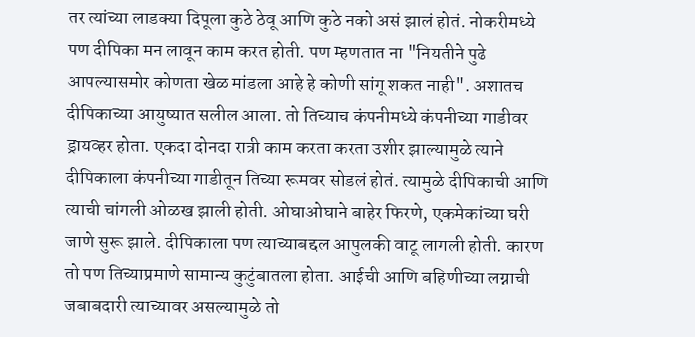तर त्यांच्या लाडक्या दिपूला कुठे ठेवू आणि कुठे नको असं झालं होतं. नोकरीमध्ये पण दीपिका मन लावून काम करत होती. पण म्हणतात ना "नियतीने पुढे आपल्यासमोर कोणता खेळ मांडला आहे हे कोणी सांगू शकत नाही". अशातच दीपिकाच्या आयुष्यात सलील आला. तो तिच्याच कंपनीमध्ये कंपनीच्या गाडीवर ड्रायव्हर होता. एकदा दोनदा रात्री काम करता करता उशीर झाल्यामुळे त्याने दीपिकाला कंपनीच्या गाडीतून तिच्या रूमवर सोडलं होतं. त्यामुळे दीपिकाची आणि त्याची चांगली ओळख झाली होती. ओघाओघाने बाहेर फिरणे, एकमेकांच्या घरी जाणे सुरू झाले. दीपिकाला पण त्याच्याबद्दल आपुलकी वाटू लागली होती. कारण तो पण तिच्याप्रमाणे सामान्य कुटुंबातला होता. आईची आणि बहिणीच्या लग्नाची जबाबदारी त्याच्यावर असल्यामुळे तो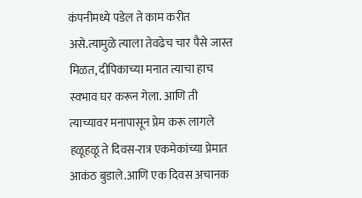कंपनीमध्ये पडेल ते काम करीत असे.त्यामुळे त्याला तेवढेच चार पैसे जास्त मिळत, दीपिकाच्या मनात त्याचा हाच स्वभाव घर करून गेला. आणि ती त्याच्यावर मनापासून प्रेम करू लागले हळूहळू ते दिवस-रात्र एकमेकांच्या प्रेमात आकंठ बुडाले.आणि एक दिवस अचानक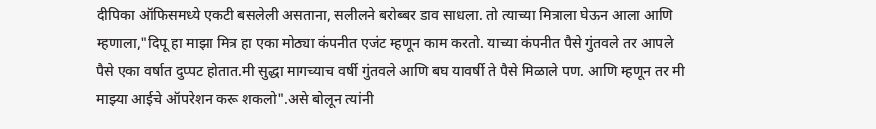दीपिका ऑफिसमध्ये एकटी बसलेली असताना, सलीलने बरोब्बर डाव साधला. तो त्याच्या मित्राला घेऊन आला आणि म्हणाला,"दिपू हा माझा मित्र हा एका मोठ्या कंपनीत एजंट म्हणून काम करतो. याच्या कंपनीत पैसे गुंतवले तर आपले पैसे एका वर्षात दुप्पट होतात.मी सुद्धा मागच्याच वर्षी गुंतवले आणि बघ यावर्षी ते पैसे मिळाले पण. आणि म्हणून तर मी माझ्या आईचे ऑपरेशन करू शकलो".असे बोलून त्यांनी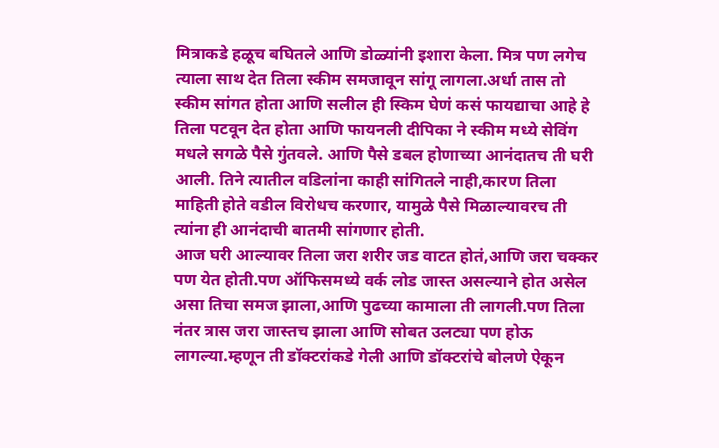मित्राकडे हळूच बघितले आणि डोळ्यांनी इशारा केला. मित्र पण लगेच त्याला साथ देत तिला स्कीम समजावून सांगू लागला.अर्धा तास तो स्कीम सांगत होता आणि सलील ही स्किम घेणं कसं फायद्याचा आहे हे तिला पटवून देत होता आणि फायनली दीपिका ने स्कीम मध्ये सेविंग मधले सगळे पैसे गुंतवले. आणि पैसे डबल होणाच्या आनंदातच ती घरी आली. तिने त्यातील वडिलांना काही सांगितले नाही,कारण तिला माहिती होते वडील विरोधच करणार, यामुळे पैसे मिळाल्यावरच ती त्यांना ही आनंदाची बातमी सांगणार होती.
आज घरी आल्यावर तिला जरा शरीर जड वाटत होतं,आणि जरा चक्कर पण येत होती.पण ऑफिसमध्ये वर्क लोड जास्त असल्याने होत असेल असा तिचा समज झाला,आणि पुढच्या कामाला ती लागली.पण तिला नंतर त्रास जरा जास्तच झाला आणि सोबत उलट्या पण होऊ लागल्या.म्हणून ती डॉक्टरांकडे गेली आणि डॉक्टरांचे बोलणे ऐकून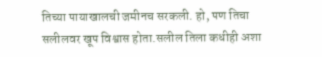तिच्या पायाखालची जमीनच सरकली. हो, पण तिचा सलीलवर खूप विश्वास होता.सलील तिला कधीही अशा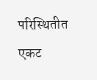परिस्थितीत एकट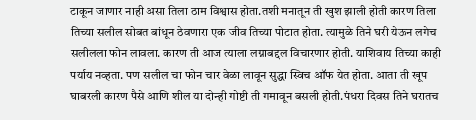टाकून जाणार नाही असा तिला ठाम विश्वास होता.तशी मनातून ती खुश झाली होती कारण तिला तिच्या सलील सोबत बांधून ठेवणारा एक जीव तिच्या पोटात होता. त्यामुळे तिने घरी येऊन लगेच सलीलला फोन लावला. कारण ती आज त्याला लग्नाबद्दल विचारणार होती. याशिवाय तिच्या काही पर्याय नव्हता. पण सलील चा फोन चार वेळा लावून सुद्धा स्विच ऑफ येत होता. आता ती खूप घाबरली कारण पैसे आणि शील या दोन्ही गोष्टी ती गमावून बसली होती.पंधरा दिवस तिने घरातच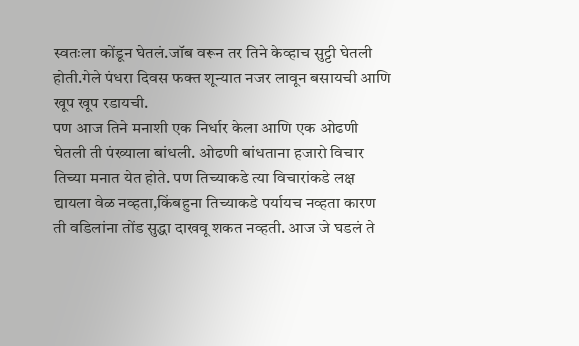स्वतःला कोंडून घेतलं.जॉब वरून तर तिने केव्हाच सुट्टी घेतली होती.गेले पंधरा दिवस फक्त शून्यात नजर लावून बसायची आणि खूप खूप रडायची.
पण आज तिने मनाशी एक निर्धार केला आणि एक ओढणी घेतली ती पंख्याला बांधली. ओढणी बांधताना हजारो विचार तिच्या मनात येत होते. पण तिच्याकडे त्या विचारांकडे लक्ष द्यायला वेळ नव्हता,किंबहुना तिच्याकडे पर्यायच नव्हता कारण ती वडिलांना तोंड सुद्धा दाखवू शकत नव्हती. आज जे घडलं ते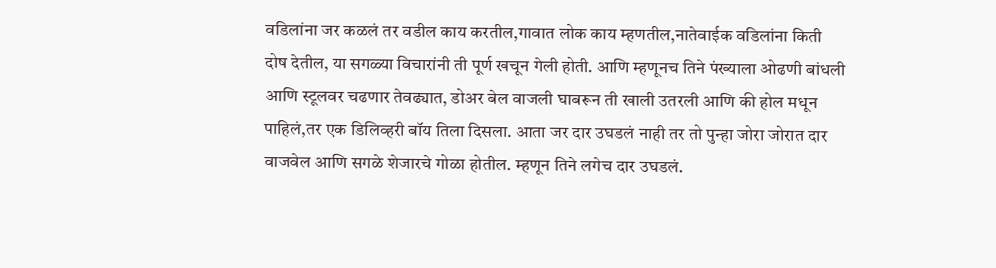वडिलांना जर कळलं तर वडील काय करतील,गावात लोक काय म्हणतील,नातेवाईक वडिलांना किती दोष देतील, या सगळ्या विचारांनी ती पूर्ण खचून गेली होती. आणि म्हणूनच तिने पंख्याला ओढणी बांधली आणि स्टूलवर चढणार तेवढ्यात, डोअर बेल वाजली घाबरून ती खाली उतरली आणि की होल मधून पाहिलं,तर एक डिलिव्हरी बॉय तिला दिसला. आता जर दार उघडलं नाही तर तो पुन्हा जोरा जोरात दार वाजवेल आणि सगळे शेजारचे गोळा होतील. म्हणून तिने लगेच दार उघडलं.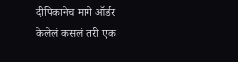दीपिकानेच मागे ऑर्डर केलेलं कसलं तरी एक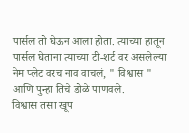पार्सल तो घेऊन आला होता. त्याच्या हातून पार्सल घेताना त्याच्या टी-शर्ट वर असलेल्या नेम प्लेट वरच नाव वाचलं, " विश्वास "
आणि पुन्हा तिचे डोळे पाणवले.
विश्वास तसा खूप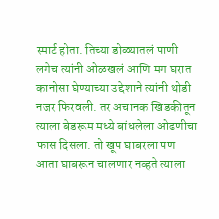स्मार्ट होता. तिच्या डोळ्यातलं पाणी लगेच त्यांनी ओळखलं आणि मग घरात कानोसा घेण्याच्या उद्देशाने त्यांनी थोडी नजर फिरवली. तर अचानक खिडकीतून त्याला बेडरूम मध्ये बांधलेला ओढणीचा फास दिसला. तो खूप घाबरला पण आता घाबरून चालणार नव्हते त्याला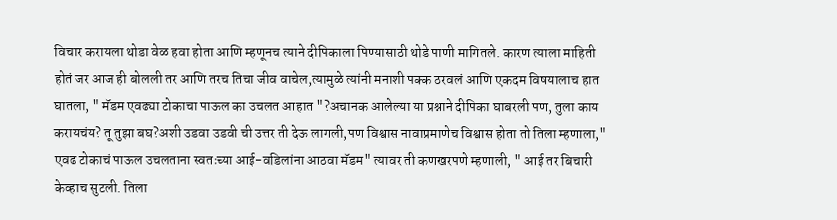विचार करायला थोडा वेळ हवा होता आणि म्हणूनच त्याने दीपिकाला पिण्यासाठी थोडे पाणी मागितले. कारण त्याला माहिती होतं जर आज ही बोलली तर आणि तरच तिचा जीव वाचेल,त्यामुळे त्यांनी मनाशी पक्क ठरवलं आणि एकदम विषयालाच हात घातला, " मॅडम एवढ्या टोकाचा पाऊल का उचलत आहात "?अचानक आलेल्या या प्रश्नाने दीपिका घाबरली पण, तुला काय करायचंय? तू तुझा बघ?अशी उडवा उडवी ची उत्तर ती देऊ लागली,पण विश्वास नावाप्रमाणेच विश्वास होता तो तिला म्हणाला," एवढ टोकाचं पाऊल उचलताना स्वतःच्या आई-वडिलांना आठवा मॅडम" त्यावर ती कणखरपणे म्हणाली, " आई तर बिचारी केव्हाच सुटली. तिला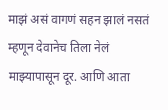माझं असं वागणं सहन झालं नसतं म्हणून देवानेच तिला नेलं माझ्यापासून दूर. आणि आता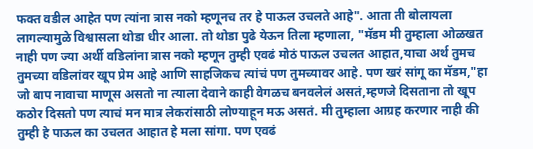फक्त वडील आहेत पण त्यांना त्रास नको म्हणूनच तर हे पाऊल उचलते आहे". आता ती बोलायला लागल्यामुळे विश्वासला थोडा धीर आला. तो थोडा पुढे येऊन तिला म्हणाला, "मॅडम मी तुम्हाला ओळखत नाही पण ज्या अर्थी वडिलांना त्रास नको म्हणून तुम्ही एवढं मोठं पाऊल उचलत आहात,याचा अर्थ तुमच तुमच्या वडिलांवर खूप प्रेम आहे आणि साहजिकच त्यांचं पण तुमच्यावर आहे. पण खरं सांगू का मॅडम,"हा जो बाप नावाचा माणूस असतो ना त्याला देवाने काही वेगळच बनवलेलं असतं,म्हणजे दिसताना तो खूप कठोर दिसतो पण त्याचं मन मात्र लेकरांसाठी लोण्याहून मऊ असतं. मी तुम्हाला आग्रह करणार नाही की तुम्ही हे पाऊल का उचलत आहात हे मला सांगा. पण एवढं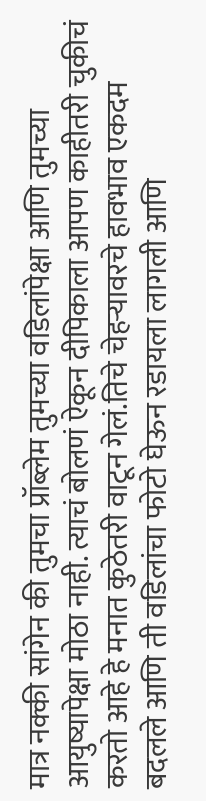मात्र नक्की सांगेन की तुमचा प्रॉब्लेम तुमच्या वडिलांपेक्षा आणि तुमच्या आयुष्यापेक्षा मोठा नाही. त्याचं बोलणं ऐकून दीपिकाला आपण काहीतरी चुकीचं करतो आहे हे मनात कुठेतरी वाटून गेलं.तिचे चेहऱ्यावरचे हावभाव एकदम बदलले आणि ती वडिलांचा फोटो घेऊन रडायला लागली आणि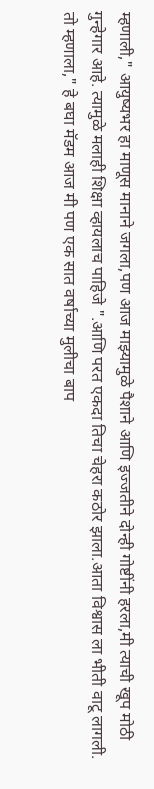म्हणाली," आयुष्यभर हा माणूस मानाने जगला,पण आज माझ्यामुळे पैशाने आणि इज्जतीने दोन्ही गोष्टींनी हरला,मी त्याची खूप मोठी गुन्हेगार आहे. त्यामुळे मलाही शिक्षा व्हायलाच पाहिजे ".आणि परत एकदा तिचा चेहरा कठोर झाला.आता विश्वास ला भीती वाटू लागली. तो म्हणाला," हे बघा मॅडम आज मी पण एक सात वर्षाच्या मुलीचा बाप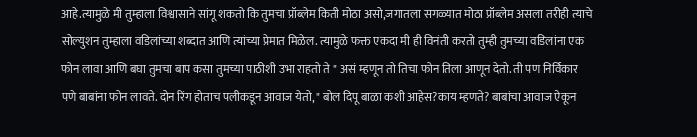आहे.त्यामुळे मी तुम्हाला विश्वासाने सांगू शकतो कि तुमचा प्रॉब्लेम किती मोठा असो,जगातला सगळ्यात मोठा प्रॉब्लेम असला तरीही त्याचे सोल्युशन तुम्हाला वडिलांच्या शब्दात आणि त्यांच्या प्रेमात मिळेल. त्यामुळे फक्त एकदा मी ही विनंती करतो तुम्ही तुमच्या वडिलांना एक फोन लावा आणि बघा तुमचा बाप कसा तुमच्या पाठीशी उभा राहतो ते " असं म्हणून तो तिचा फोन तिला आणून देतो. ती पण निर्विकार पणे बाबांना फोन लावते. दोन रिंग होताच पलीकडून आवाज येतो, " बोल दिपू बाळा कशी आहेस?काय म्हणते? बाबांचा आवाज ऐकून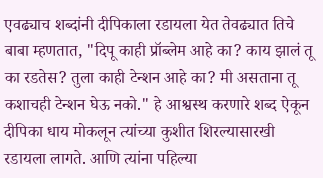एवढ्याच शब्दांनी दीपिकाला रडायला येत तेवढ्यात तिचे बाबा म्हणतात, "दिपू काही प्रॉब्लेम आहे का? काय झालं तू का रडतेस? तुला काही टेन्शन आहे का? मी असताना तू कशाचही टेन्शन घेऊ नको." हे आश्वस्थ करणारे शब्द ऐकून दीपिका धाय मोकलून त्यांच्या कुशीत शिरल्यासारखी रडायला लागते. आणि त्यांना पहिल्या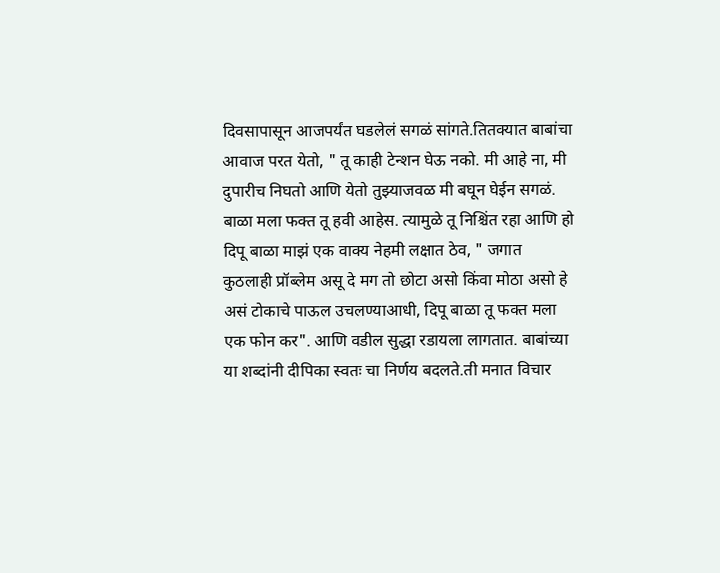दिवसापासून आजपर्यंत घडलेलं सगळं सांगते.तितक्यात बाबांचा आवाज परत येतो, " तू काही टेन्शन घेऊ नको. मी आहे ना, मी दुपारीच निघतो आणि येतो तुझ्याजवळ मी बघून घेईन सगळं. बाळा मला फक्त तू हवी आहेस. त्यामुळे तू निश्चिंत रहा आणि हो दिपू बाळा माझं एक वाक्य नेहमी लक्षात ठेव, " जगात कुठलाही प्रॉब्लेम असू दे मग तो छोटा असो किंवा मोठा असो हे असं टोकाचे पाऊल उचलण्याआधी, दिपू बाळा तू फक्त मला एक फोन कर". आणि वडील सुद्धा रडायला लागतात. बाबांच्या या शब्दांनी दीपिका स्वतः चा निर्णय बदलते.ती मनात विचार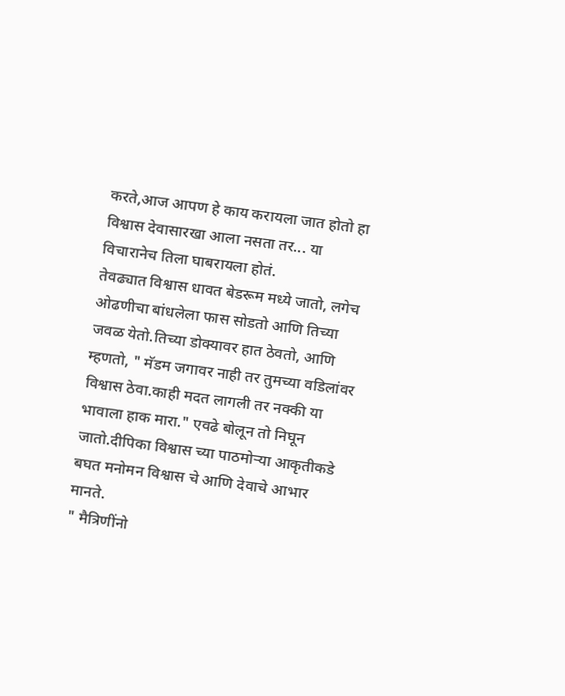करते,आज आपण हे काय करायला जात होतो हा विश्वास देवासारखा आला नसता तर... या विचारानेच तिला घाबरायला होतं.
तेवढ्यात विश्वास धावत बेडरूम मध्ये जातो, लगेच ओढणीचा बांधलेला फास सोडतो आणि तिच्या जवळ येतो.तिच्या डोक्यावर हात ठेवतो, आणि म्हणतो, " मॅडम जगावर नाही तर तुमच्या वडिलांवर विश्वास ठेवा.काही मदत लागली तर नक्की या भावाला हाक मारा." एवढे बोलून तो निघून जातो.दीपिका विश्वास च्या पाठमोऱ्या आकृतीकडे बघत मनोमन विश्वास चे आणि देवाचे आभार मानते.
" मैत्रिणींनो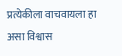प्रत्येकीला वाचवायला हा असा विश्वास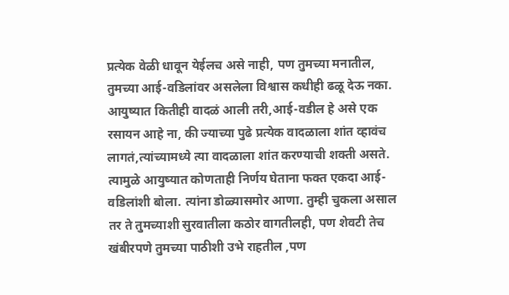प्रत्येक वेळी धावून येईलच असे नाही, पण तुमच्या मनातील, तुमच्या आई-वडिलांवर असलेला विश्वास कधीही ढळू देऊ नका. आयुष्यात कितीही वादळं आली तरी,आई-वडील हे असे एक रसायन आहे ना, की ज्याच्या पुढे प्रत्येक वादळाला शांत व्हावंच लागतं,त्यांच्यामध्ये त्या वादळाला शांत करण्याची शक्ती असते. त्यामुळे आयुष्यात कोणताही निर्णय घेताना फक्त एकदा आई-वडिलांशी बोला. त्यांना डोळ्यासमोर आणा. तुम्ही चुकला असाल तर ते तुमच्याशी सुरवातीला कठोर वागतीलही, पण शेवटी तेच खंबीरपणे तुमच्या पाठीशी उभे राहतील ,पण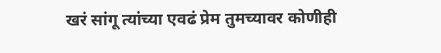खरं सांगू त्यांच्या एवढं प्रेम तुमच्यावर कोणीही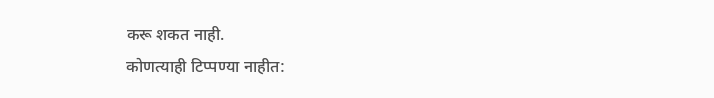करू शकत नाही.
कोणत्याही टिप्पण्या नाहीत: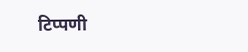टिप्पणी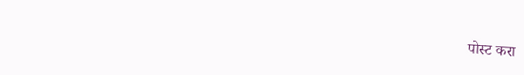पोस्ट करा